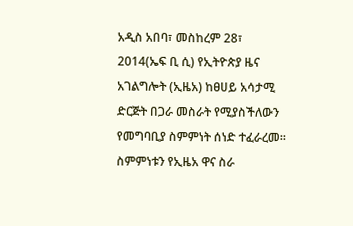አዲስ አበባ፣ መስከረም 28፣ 2014(ኤፍ ቢ ሲ) የኢትዮጵያ ዜና አገልግሎት (ኢዜአ) ከፀሀይ አሳታሚ ድርጅት በጋራ መስራት የሚያስችለውን የመግባቢያ ስምምነት ሰነድ ተፈራረመ።
ስምምነቱን የኢዜአ ዋና ስራ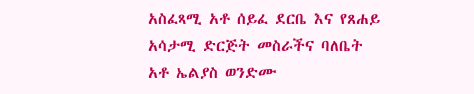አስፈጻሚ አቶ ሰይፈ ደርቤ እና የጸሐይ አሳታሚ ድርጅት መስራችና ባለቤት አቶ ኤልያስ ወንድሙ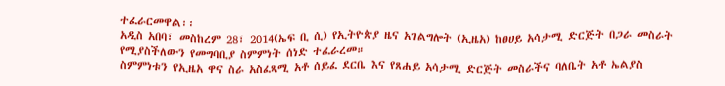ተፈራርመዋል፡፡
አዲስ አበባ፣ መስከረም 28፣ 2014(ኤፍ ቢ ሲ) የኢትዮጵያ ዜና አገልግሎት (ኢዜአ) ከፀሀይ አሳታሚ ድርጅት በጋራ መስራት የሚያስችለውን የመግባቢያ ስምምነት ሰነድ ተፈራረመ።
ስምምነቱን የኢዜአ ዋና ስራ አስፈጻሚ አቶ ሰይፈ ደርቤ እና የጸሐይ አሳታሚ ድርጅት መስራችና ባለቤት አቶ ኤልያስ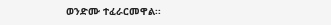ወንድሙ ተፈራርመዋል፡፡